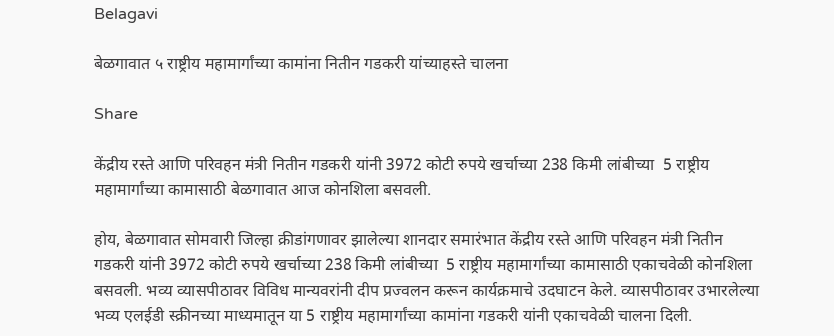Belagavi

बेळगावात ५ राष्ट्रीय महामार्गांच्या कामांना नितीन गडकरी यांच्याहस्ते चालना

Share

केंद्रीय रस्ते आणि परिवहन मंत्री नितीन गडकरी यांनी 3972 कोटी रुपये खर्चाच्या 238 किमी लांबीच्या  5 राष्ट्रीय महामार्गांच्या कामासाठी बेळगावात आज कोनशिला बसवली.

होय, बेळगावात सोमवारी जिल्हा क्रीडांगणावर झालेल्या शानदार समारंभात केंद्रीय रस्ते आणि परिवहन मंत्री नितीन गडकरी यांनी 3972 कोटी रुपये खर्चाच्या 238 किमी लांबीच्या  5 राष्ट्रीय महामार्गांच्या कामासाठी एकाचवेळी कोनशिला बसवली. भव्य व्यासपीठावर विविध मान्यवरांनी दीप प्रज्वलन करून कार्यक्रमाचे उदघाटन केले. व्यासपीठावर उभारलेल्या भव्य एलईडी स्क्रीनच्या माध्यमातून या 5 राष्ट्रीय महामार्गांच्या कामांना गडकरी यांनी एकाचवेळी चालना दिली.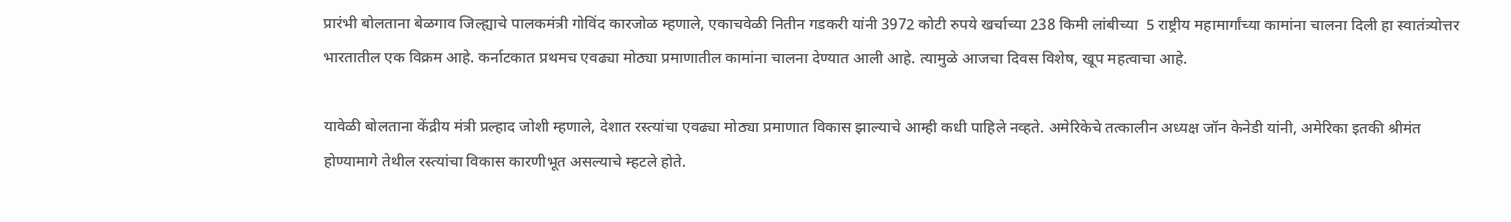प्रारंभी बोलताना बेळगाव जिल्ह्याचे पालकमंत्री गोविंद कारजोळ म्हणाले, एकाचवेळी नितीन गडकरी यांनी 3972 कोटी रुपये खर्चाच्या 238 किमी लांबीच्या  5 राष्ट्रीय महामार्गांच्या कामांना चालना दिली हा स्वातंत्र्योत्तर भारतातील एक विक्रम आहे. कर्नाटकात प्रथमच एवढ्या मोठ्या प्रमाणातील कामांना चालना देण्यात आली आहे. त्यामुळे आजचा दिवस विशेष, खूप महत्वाचा आहे.

यावेळी बोलताना केंद्रीय मंत्री प्रल्हाद जोशी म्हणाले, देशात रस्त्यांचा एवढ्या मोठ्या प्रमाणात विकास झाल्याचे आम्ही कधी पाहिले नव्हते. अमेरिकेचे तत्कालीन अध्यक्ष जॉन केनेडी यांनी, अमेरिका इतकी श्रीमंत होण्यामागे तेथील रस्त्यांचा विकास कारणीभूत असल्याचे म्हटले होते.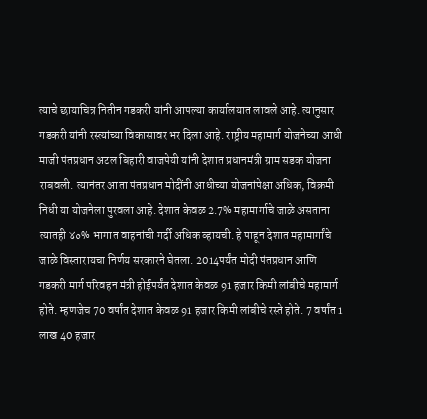त्याचे छायाचित्र नितीन गडकरी यांनी आपल्या कार्यालयात लावले आहे. त्यानुसार गडकरी यांनी रस्त्यांच्या विकासावर भर दिला आहे. राष्ट्रीय महामार्ग योजनेच्या आधी माजी पंतप्रधान अटल बिहारी वाजपेयी यांनी देशात प्रधानमंत्री ग्राम सडक योजना राबवली. त्यानंतर आता पंतप्रधान मोदींनी आधीच्या योजनांपेक्षा अधिक, विक्रमी निधी या योजनेला पुरवला आहे. देशात केवळ 2.7% महामार्गाचे जाळे असताना त्यातही ४०% भागात वाहनांची गर्दी अधिक व्हायची. हे पाहून देशात महामार्गांचे जाळे विस्तारायचा निर्णय सरकारने घेतला. 2014पर्यंत मोदी पंतप्रधान आणि गडकरी मार्ग परिवहन मंत्री होईपर्यंत देशात केवळ 91 हजार किमी लांबीचे महामार्ग होते. म्हणजेच 70 वर्षांत देशात केवळ 91 हजार किमी लांबीचे रस्ते होते. 7 वर्षांत 1 लाख 40 हजार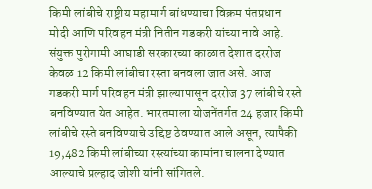किमी लांबीचे राष्ट्रीय महामार्ग बांधण्याचा विक्रम पंतप्रधान मोदी आणि परिवहन मंत्री नितीन गडकरी यांच्या नावे आहे. संयुक्त पुरोगामी आघाडी सरकारच्या काळात देशात दररोज केवळ 12 किमी लांबीचा रस्ता बनवला जात असे. आज गडकरी मार्ग परिवहन मंत्री झाल्यापासून दररोज 37 लांबीचे रस्ते बनविण्यात येत आहेत. भारतमाला योजनेंतर्गत 24 हजार किमी लांबीचे रस्ते बनविण्याचे उद्दिष्ट ठेवण्यात आले असून, त्यापैकी 19,482 किमी लांबीच्या रस्त्यांच्या कामांना चालना देण्यात आल्याचे प्रल्हाद जोशी यांनी सांगितले.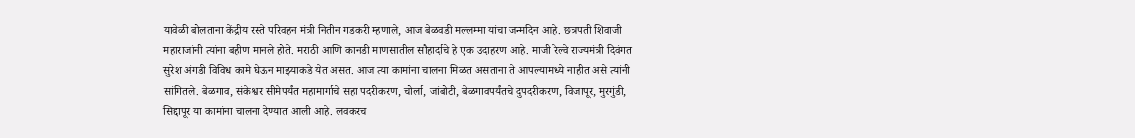यावेळी बोलताना केंद्रीय रस्ते परिवहन मंत्री नितीन गडकरी म्हणाले, आज बेळवडी मल्लम्मा यांचा जन्मदिन आहे. छत्रपती शिवाजी महाराजांनी त्यांना बहीण मानले होते. मराठी आणि कानडी माणसातील सौहार्दाचे हे एक उदाहरण आहे. माजी रेल्वे राज्यमंत्री दिवंगत सुरेश अंगडी विविध कामे घेऊन माझ्याकडे येत असत. आज त्या कामांना चालना मिळत असताना ते आपल्यामध्ये नाहीत असे त्यांनी सांगितले. बेळगाव, संकेश्वर सीमेपर्यंत महामार्गाचे सहा पदरीकरण, चोर्ला, जांबोटी, बेळगावपर्यंतचे दुपदरीकरण, विजापूर, मुरगुंडी, सिद्दापूर या कामांना चालना देण्यात आली आहे. लवकरच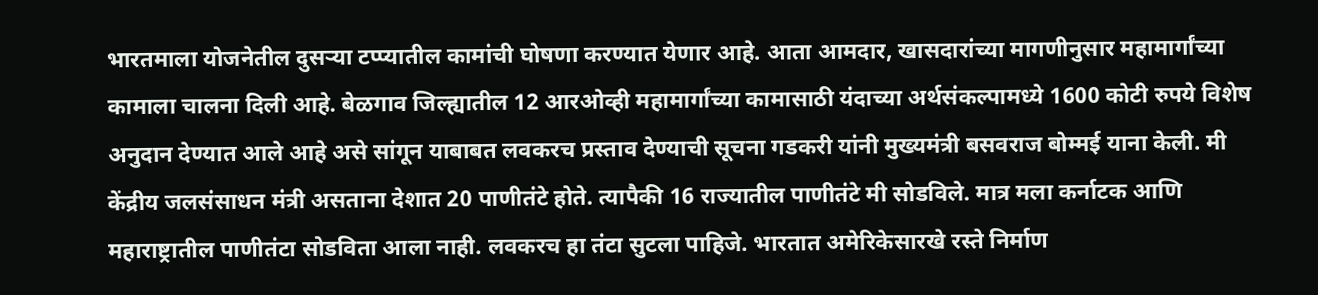भारतमाला योजनेतील दुसऱ्या टप्प्यातील कामांची घोषणा करण्यात येणार आहे. आता आमदार, खासदारांच्या मागणीनुसार महामार्गांच्या कामाला चालना दिली आहे. बेळगाव जिल्ह्यातील 12 आरओव्ही महामार्गांच्या कामासाठी यंदाच्या अर्थसंकल्पामध्ये 1600 कोटी रुपये विशेष अनुदान देण्यात आले आहे असे सांगून याबाबत लवकरच प्रस्ताव देण्याची सूचना गडकरी यांनी मुख्यमंत्री बसवराज बोम्मई याना केली. मी केंद्रीय जलसंसाधन मंत्री असताना देशात 20 पाणीतंटे होते. त्यापैकी 16 राज्यातील पाणीतंटे मी सोडविले. मात्र मला कर्नाटक आणि महाराष्ट्रातील पाणीतंटा सोडविता आला नाही. लवकरच हा तंटा सुटला पाहिजे. भारतात अमेरिकेसारखे रस्ते निर्माण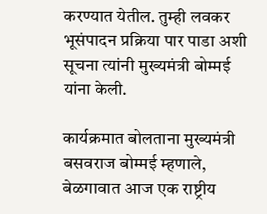करण्यात येतील. तुम्ही लवकर भूसंपादन प्रक्रिया पार पाडा अशी सूचना त्यांनी मुख्यमंत्री बोम्मई यांना केली.

कार्यक्रमात बोलताना मुख्यमंत्री बसवराज बोम्मई म्हणाले, बेळगावात आज एक राष्ट्रीय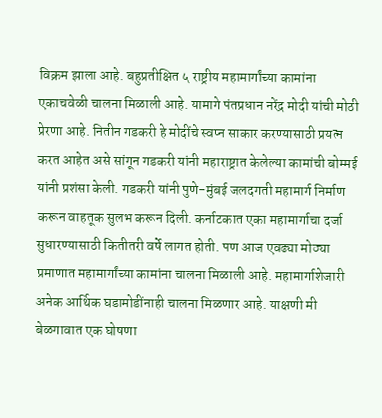विक्रम झाला आहे. बहुप्रतीक्षित ५ राष्ट्रीय महामार्गांच्या कामांना एकाचवेळी चालना मिळाली आहे. यामागे पंतप्रधान नरेंद्र मोदी यांची मोठी प्रेरणा आहे. नितीन गडकरी हे मोदींचे स्वप्न साकार करण्यासाठी प्रयत्न करत आहेत असे सांगून गडकरी यांनी महाराष्ट्रात केलेल्या कामांची बोम्मई यांनी प्रशंसा केली. गडकरी यांनी पुणे-मुंबई जलदगती महामार्ग निर्माण करून वाहतूक सुलभ करून दिली. कर्नाटकात एका महामार्गाचा दर्जा सुधारण्यासाठी कितीतरी वर्षे लागत होती. पण आज एवढ्या मोठ्या प्रमाणात महामार्गांच्या कामांना चालना मिळाली आहे. महामार्गाशेजारी अनेक आर्थिक घडामोडींनाही चालना मिळणार आहे. याक्षणी मी बेळगावात एक घोषणा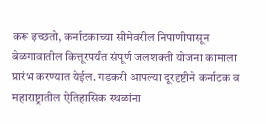करू इच्छतो, कर्नाटकाच्या सीमेवरील निपाणीपासून बेळगावातील कित्तूरपर्यंत संपूर्ण जलशक्ती योजना कामाला प्रारंभ करण्यात येईल. गडकरी आपल्या दूरदृष्टीने कर्नाटक व महाराष्ट्रातील ऐतिहासिक स्थळांना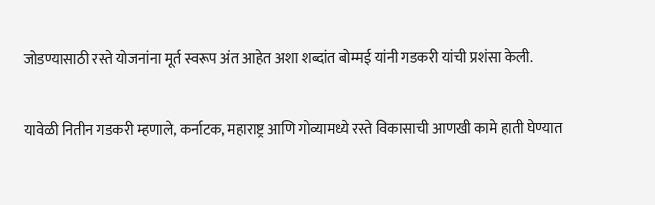जोडण्यासाठी रस्ते योजनांना मूर्त स्वरूप अंत आहेत अशा शब्दांत बोम्मई यांनी गडकरी यांची प्रशंसा केली.

यावेळी नितीन गडकरी म्हणाले, कर्नाटक, महाराष्ट्र आणि गोव्यामध्ये रस्ते विकासाची आणखी कामे हाती घेण्यात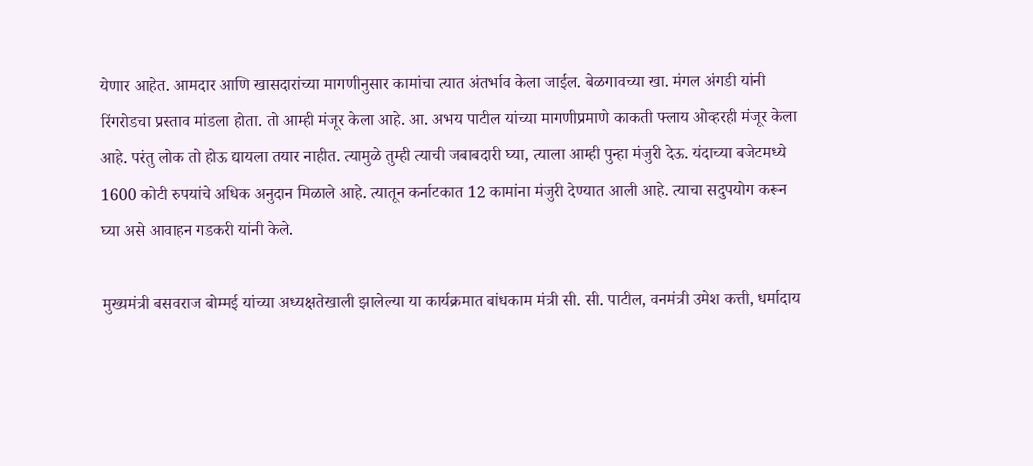येणार आहेत. आमदार आणि खासदारांच्या मागणीनुसार कामांचा त्यात अंतर्भाव केला जाईल. बेळगावच्या खा. मंगल अंगडी यांनी रिंगरोडचा प्रस्ताव मांडला होता. तो आम्ही मंजूर केला आहे. आ. अभय पाटील यांच्या मागणीप्रमाणे काकती फ्लाय ओव्हरही मंजूर केला आहे. परंतु लोक तो होऊ द्यायला तयार नाहीत. त्यामुळे तुम्ही त्याची जबाबदारी घ्या, त्याला आम्ही पुन्हा मंजुरी देऊ. यंदाच्या बजेटमध्ये 1600 कोटी रुपयांचे अधिक अनुदान मिळाले आहे. त्यातून कर्नाटकात 12 कामांना मंजुरी देण्यात आली आहे. त्याचा सदुपयोग करून घ्या असे आवाहन गडकरी यांनी केले.

मुख्यमंत्री बसवराज बोम्मई यांच्या अध्यक्षतेखाली झालेल्या या कार्यक्रमात बांधकाम मंत्री सी. सी. पाटील, वनमंत्री उमेश कत्ती, धर्मादाय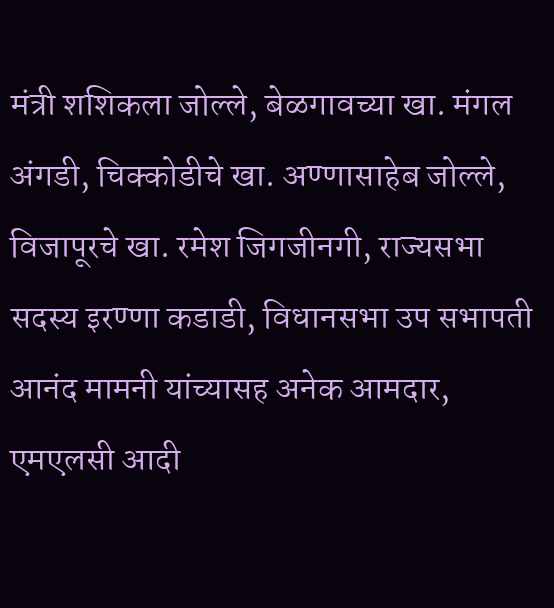मंत्री शशिकला जोल्ले, बेळगावच्या खा. मंगल अंगडी, चिक्कोडीचे खा. अण्णासाहेब जोल्ले, विजापूरचे खा. रमेश जिगजीनगी, राज्यसभा सदस्य इरण्णा कडाडी, विधानसभा उप सभापती आनंद मामनी यांच्यासह अनेक आमदार, एमएलसी आदी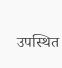उपस्थित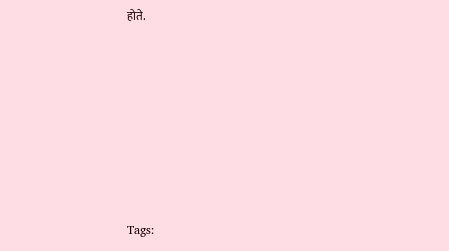होते.







Tags: